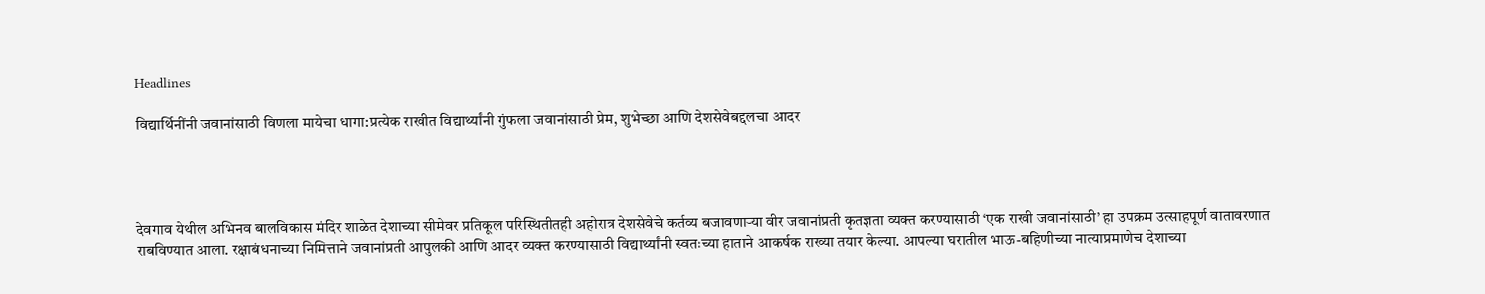Headlines

विद्यार्थिनींनी जवानांसाठी विणला मायेचा धागा:प्रत्येक राखीत विद्यार्थ्यांनी गुंफला जवानांसाठी प्रेम, शुभेच्छा आणि देशसेवेबद्दलचा आदर




देवगाव येथील अभिनव बालविकास मंदिर शाळेत देशाच्या सीमेवर प्रतिकूल परिस्थितीतही अहोरात्र देशसेवेचे कर्तव्य बजावणाऱ्या वीर जवानांप्रती कृतज्ञता व्यक्त करण्यासाठी ‘एक राखी जवानांसाठी’ हा उपक्रम उत्साहपूर्ण वातावरणात राबविण्यात आला. रक्षाबंधनाच्या निमित्ताने जवानांप्रती आपुलकी आणि आदर व्यक्त करण्यासाठी विद्यार्थ्यांनी स्वतःच्या हाताने आकर्षक राख्या तयार केल्या. आपल्या घरातील भाऊ-बहिणीच्या नात्याप्रमाणेच देशाच्या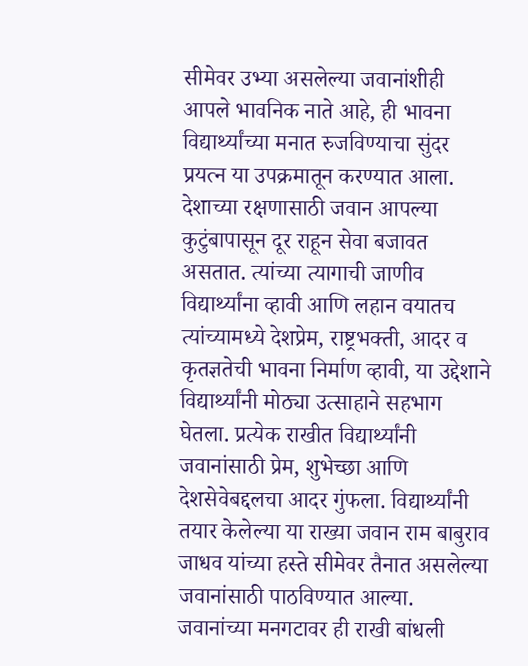सीमेवर उभ्या असलेल्या जवानांशीही आपले भावनिक नाते आहे, ही भावना विद्यार्थ्यांच्या मनात रुजविण्याचा सुंदर प्रयत्न या उपक्रमातून करण्यात आला. देशाच्या रक्षणासाठी जवान आपल्या कुटुंबापासून दूर राहून सेवा बजावत असतात. त्यांच्या त्यागाची जाणीव विद्यार्थ्यांना व्हावी आणि लहान वयातच त्यांच्यामध्ये देशप्रेम, राष्ट्रभक्ती, आदर व कृतज्ञतेची भावना निर्माण व्हावी, या उद्देशाने विद्यार्थ्यांनी मोठ्या उत्साहाने सहभाग घेतला. प्रत्येक राखीत विद्यार्थ्यांनी जवानांसाठी प्रेम, शुभेच्छा आणि देशसेवेबद्दलचा आदर गुंफला. विद्यार्थ्यांनी तयार केलेल्या या राख्या जवान राम बाबुराव जाधव यांच्या हस्ते सीमेवर तैनात असलेल्या जवानांसाठी पाठविण्यात आल्या. जवानांच्या मनगटावर ही राखी बांधली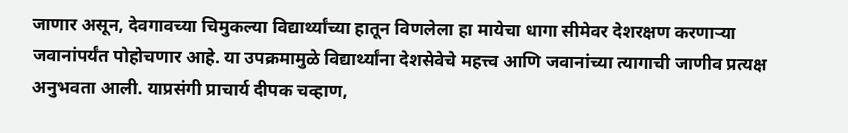जाणार असून, देवगावच्या चिमुकल्या विद्यार्थ्यांच्या हातून विणलेला हा मायेचा धागा सीमेवर देशरक्षण करणाऱ्या जवानांपर्यंत पोहोचणार आहे. या उपक्रमामुळे विद्यार्थ्यांना देशसेवेचे महत्त्व आणि जवानांच्या त्यागाची जाणीव प्रत्यक्ष अनुभवता आली. याप्रसंगी प्राचार्य दीपक चव्हाण,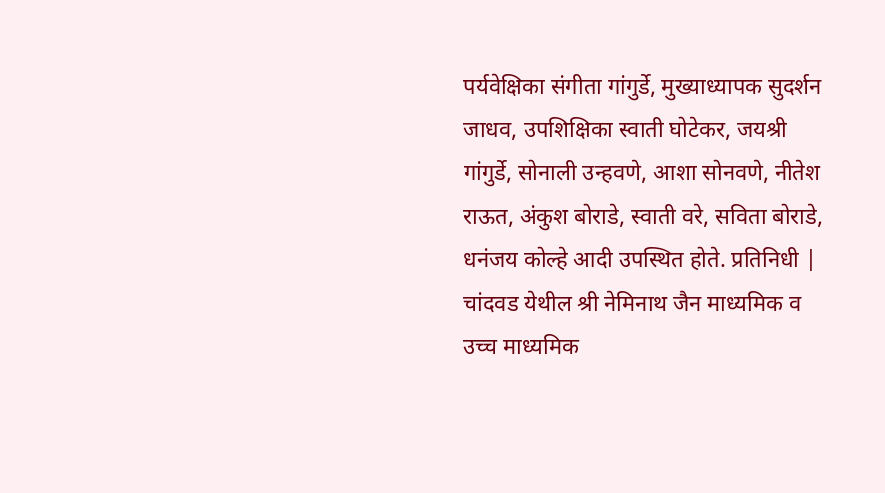पर्यवेक्षिका संगीता गांगुर्डे, मुख्याध्यापक सुदर्शन जाधव, उपशिक्षिका स्वाती घोटेकर, जयश्री गांगुर्डे, सोनाली उन्हवणे, आशा सोनवणे, नीतेश राऊत, अंकुश बोराडे, स्वाती वरे, सविता बोराडे, धनंजय कोल्हे आदी उपस्थित होते. प्रतिनिधी | चांदवड येथील श्री नेमिनाथ जैन माध्यमिक व उच्च माध्यमिक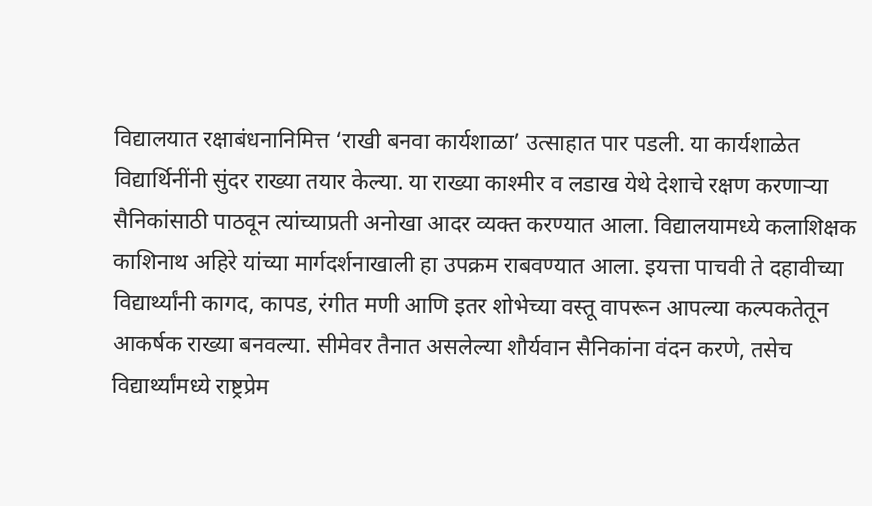विद्यालयात रक्षाबंधनानिमित्त ‘राखी बनवा कार्यशाळा’ उत्साहात पार पडली. या कार्यशाळेत विद्यार्थिनींनी सुंदर राख्या तयार केल्या. या राख्या काश्मीर व लडाख येथे देशाचे रक्षण करणाऱ्या सैनिकांसाठी पाठवून त्यांच्याप्रती अनोखा आदर व्यक्त करण्यात आला. विद्यालयामध्ये कलाशिक्षक काशिनाथ अहिरे यांच्या मार्गदर्शनाखाली हा उपक्रम राबवण्यात आला. इयत्ता पाचवी ते दहावीच्या विद्यार्थ्यांनी कागद, कापड, रंगीत मणी आणि इतर शोभेच्या वस्तू वापरून आपल्या कल्पकतेतून आकर्षक राख्या बनवल्या. सीमेवर तैनात असलेल्या शौर्यवान सैनिकांना वंदन करणे, तसेच विद्यार्थ्यांमध्ये राष्ट्रप्रेम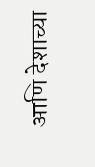आणि देशाच्या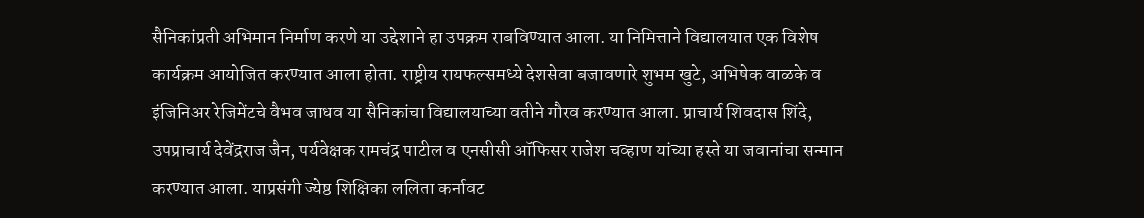सैनिकांप्रती अभिमान निर्माण करणे या उद्देशाने हा उपक्रम राबविण्यात आला. या निमित्ताने विद्यालयात एक विशेष कार्यक्रम आयोजित करण्यात आला होता. राष्ट्रीय रायफल्समध्ये देशसेवा बजावणारे शुभम खुटे, अभिषेक वाळके व इंजिनिअर रेजिमेंटचे वैभव जाधव या सैनिकांचा विद्यालयाच्या वतीने गौरव करण्यात आला. प्राचार्य शिवदास शिंदे, उपप्राचार्य देवेंद्रराज जैन, पर्यवेक्षक रामचंद्र पाटील व एनसीसी ऑफिसर राजेश चव्हाण यांच्या हस्ते या जवानांचा सन्मान करण्यात आला. याप्रसंगी ज्येष्ठ शिक्षिका ललिता कर्नावट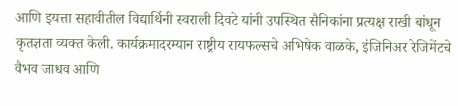आणि इयत्ता सहावीतील विद्यार्थिनी स्वराली दिवटे यांनी उपस्थित सैनिकांना प्रत्यक्ष राखी बांधून कृतज्ञता व्यक्त केली. कार्यक्रमादरम्यान राष्ट्रीय रायफल्सचे अभिषेक वाळके, इंजिनिअर रेजिमेंटचे वैभव जाधव आणि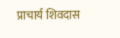प्राचार्य शिवदास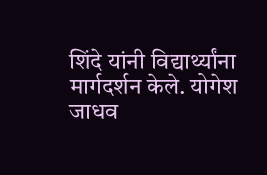शिंदे यांनी विद्यार्थ्यांना मार्गदर्शन केले. योगेश जाधव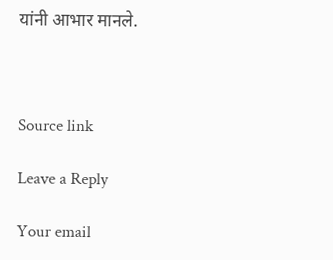यांनी आभार मानले.



Source link

Leave a Reply

Your email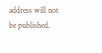address will not be published.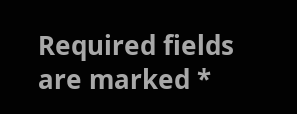Required fields are marked *